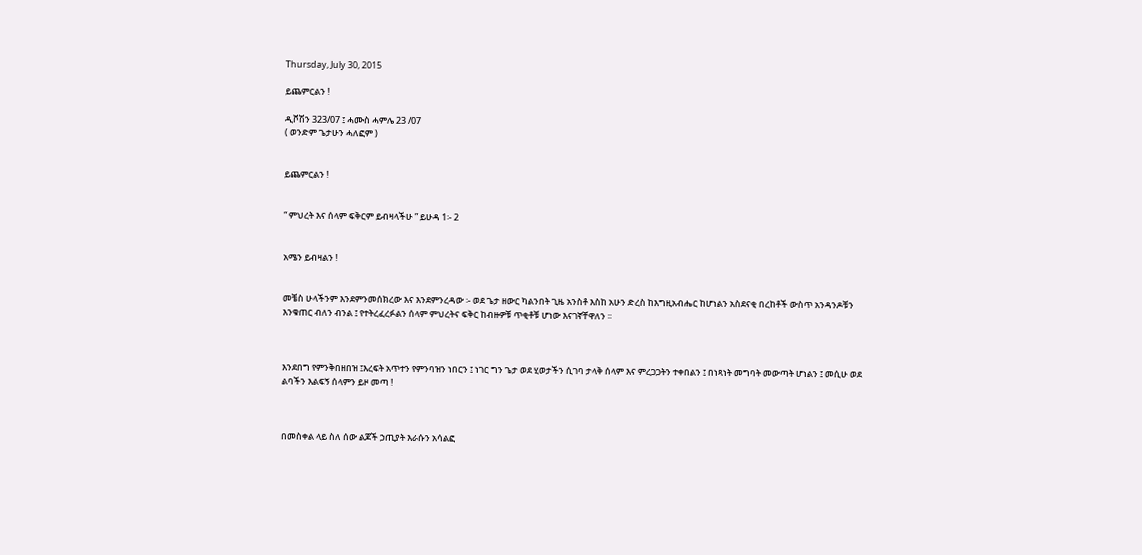Thursday, July 30, 2015

ይጨምርልን !

ዲቮሽን 323/07 ፤ ሓሙስ ሓምሌ 23 /07
( ወንድም ጌታሁን ሓለፎም )


ይጨምርልን !


“ ምህረት እና ሰላም ፍቅርም ይብዛላችሁ ” ይሁዳ 1፡- 2


አሜን ይብዛልን !


መቼስ ሁላችንም እንደምንመሰክረው እና እንደምንረዳው ፡- ወደ ጌታ ዘውር ካልንበት ጊዜ አንስቶ እስከ አሁን ድረስ ከእግዚአብሔር ከሆነልን አስደናቂ በረከቶች ውስጥ አንዳንዶቹን እንቁጠር ብለን ብንል ፤ የተትረፈረፉልን ሰላም ምህረትና ፍቅር ከብዙዎቹ ጥቂቶቹ ሆነው እናገኛቸዋለን ፡፡



እንደበግ የምንቅበዘበዝ ፤እረፍት አጥተን የምንባዝን ነበርን ፤ ነገር ግን ጌታ ወደ ሂወታችን ሲገባ ታላቅ ሰላም እና ምረጋጋትን ተቀበልን ፤ በነጻነት መግባት መውጣት ሆነልን ፤ መሲሁ ወደ ልባችን እልፍኝ ሰላምን ይዞ መጣ !



በመስቀል ላይ ስለ ሰው ልጆች ኃጢያት እራሱን አሳልፎ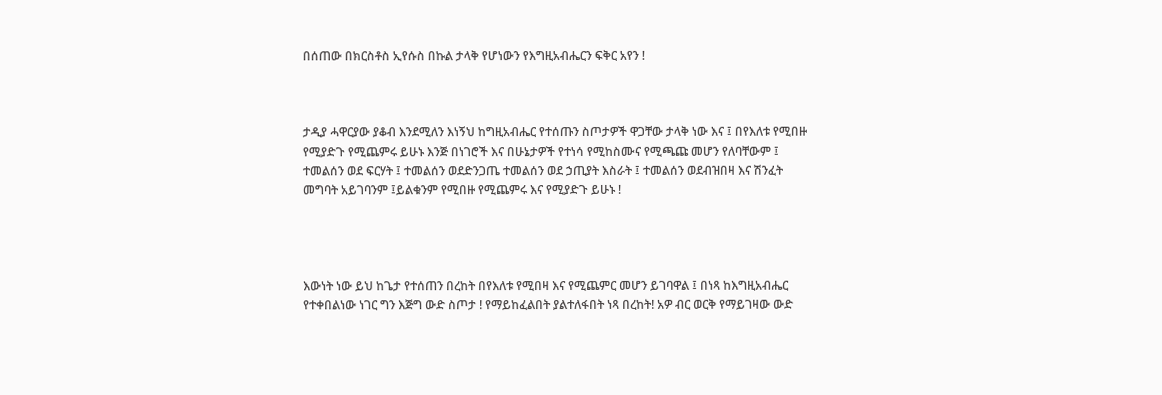በሰጠው በክርስቶስ ኢየሱስ በኩል ታላቅ የሆነውን የእግዚአብሔርን ፍቅር አየን !



ታዲያ ሓዋርያው ያቆብ እንደሚለን እነኝህ ከግዚአብሔር የተሰጡን ስጦታዎች ዋጋቸው ታላቅ ነው እና ፤ በየእለቱ የሚበዙ የሚያድጉ የሚጨምሩ ይሁኑ እንጅ በነገሮች እና በሁኔታዎች የተነሳ የሚከስሙና የሚጫጩ መሆን የለባቸውም ፤ ተመልሰን ወደ ፍርሃት ፤ ተመልሰን ወደድንጋጤ ተመልሰን ወደ ኃጢያት እስራት ፤ ተመልሰን ወደብዝበዛ እና ሽንፈት መግባት አይገባንም ፤ይልቁንም የሚበዙ የሚጨምሩ እና የሚያድጉ ይሁኑ !




እውነት ነው ይህ ከጌታ የተሰጠን በረከት በየእለቱ የሚበዛ እና የሚጨምር መሆን ይገባዋል ፤ በነጻ ከእግዚአብሔር የተቀበልነው ነገር ግን እጅግ ውድ ስጦታ ! የማይከፈልበት ያልተለፋበት ነጻ በረከት! አዎ ብር ወርቅ የማይገዛው ውድ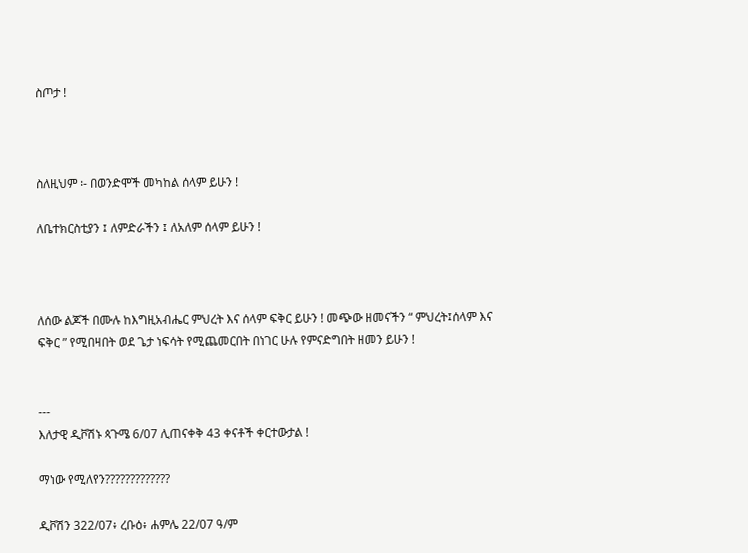ስጦታ !



ስለዚህም ፡- በወንድሞች መካከል ሰላም ይሁን !

ለቤተክርስቲያን ፤ ለምድራችን ፤ ለአለም ሰላም ይሁን !



ለሰው ልጆች በሙሉ ከእግዚአብሔር ምህረት እና ሰላም ፍቅር ይሁን ! መጭው ዘመናችን “ ምህረት፤ሰላም እና ፍቅር ” የሚበዛበት ወደ ጌታ ነፍሳት የሚጨመርበት በነገር ሁሉ የምናድግበት ዘመን ይሁን !


---
እለታዊ ዲቮሽኑ ጳጉሜ 6/07 ሊጠናቀቅ 43 ቀናቶች ቀርተውታል !

ማነው የሚለየን?????????????

ዲቮሽን 322/07፥ ረቡዕ፥ ሐምሌ 22/07 ዓ/ም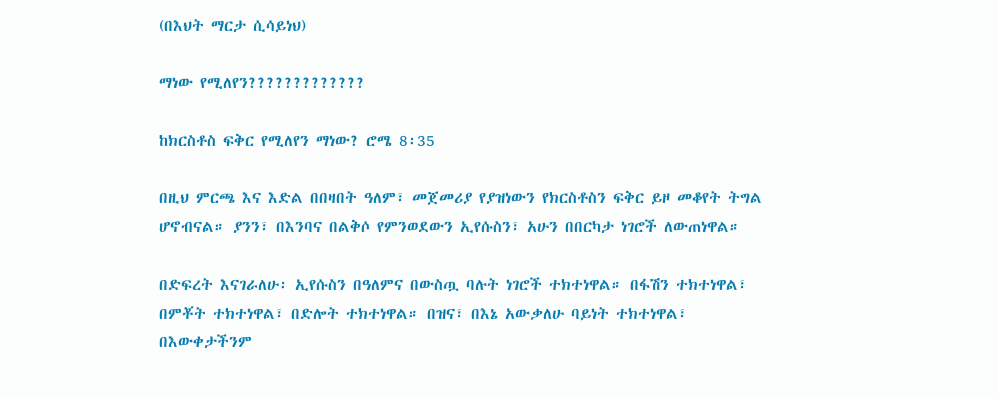(በእህት ማርታ ሲሳይነህ)

ማነው የሚለየን?????????????

ከክርስቶስ ፍቅር የሚለየን ማነው? ሮሜ 8፡35

በዚህ ምርጫ እና እድል በበዛበት ዓለም፣ መጀመሪያ የያዝነውን የክርስቶስን ፍቅር ይዞ መቆየት ትግል ሆኖብናል። ያንን፣ በእንባና በልቅሶ የምንወደውን ኢየሱስን፣ አሁን በበርካታ ነገሮች ለውጠነዋል።

በድፍረት እናገራለሁ፡ ኢየሱስን በዓለምና በውስጧ ባሉት ነገሮች ተክተነዋል። በፋሽን ተክተነዋል፣ በምቾት ተክተነዋል፣ በድሎት ተክተነዋል። በዝና፣ በእኔ አውቃለሁ ባይነት ተክተነዋል፣ በእውቀታችንም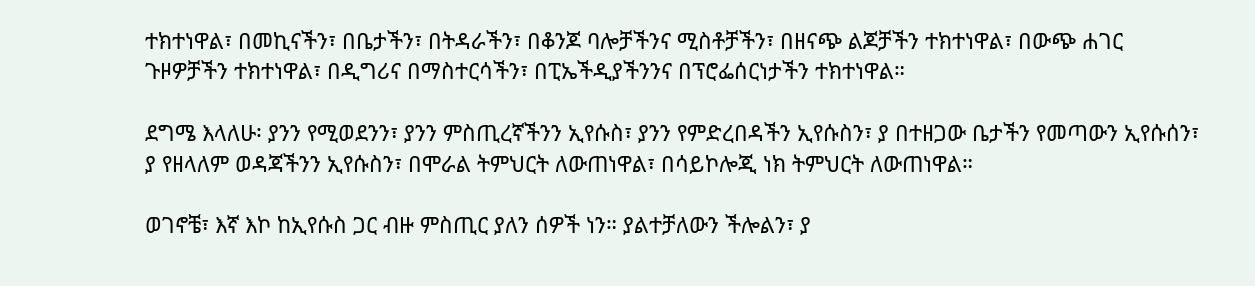ተክተነዋል፣ በመኪናችን፣ በቤታችን፣ በትዳራችን፣ በቆንጆ ባሎቻችንና ሚስቶቻችን፣ በዘናጭ ልጆቻችን ተክተነዋል፣ በውጭ ሐገር ጉዞዎቻችን ተክተነዋል፣ በዲግሪና በማስተርሳችን፣ በፒኤችዲያችንንና በፕሮፌሰርነታችን ተክተነዋል።

ደግሜ እላለሁ፡ ያንን የሚወደንን፣ ያንን ምስጢረኛችንን ኢየሱስ፣ ያንን የምድረበዳችን ኢየሱስን፣ ያ በተዘጋው ቤታችን የመጣውን ኢየሱሰን፣ ያ የዘላለም ወዳጃችንን ኢየሱስን፣ በሞራል ትምህርት ለውጠነዋል፣ በሳይኮሎጂ ነክ ትምህርት ለውጠነዋል።

ወገኖቼ፣ እኛ እኮ ከኢየሱስ ጋር ብዙ ምስጢር ያለን ሰዎች ነን። ያልተቻለውን ችሎልን፣ ያ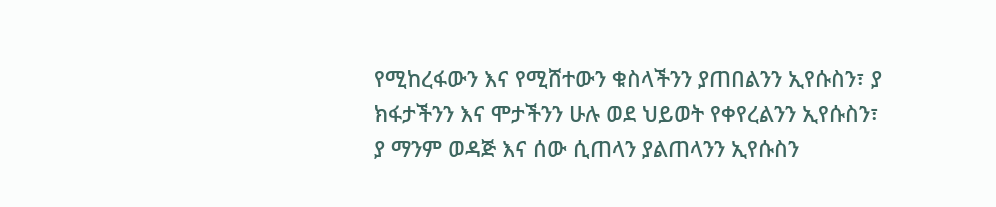የሚከረፋውን እና የሚሸተውን ቁስላችንን ያጠበልንን ኢየሱስን፣ ያ ክፋታችንን እና ሞታችንን ሁሉ ወደ ህይወት የቀየረልንን ኢየሱስን፣ ያ ማንም ወዳጅ እና ሰው ሲጠላን ያልጠላንን ኢየሱስን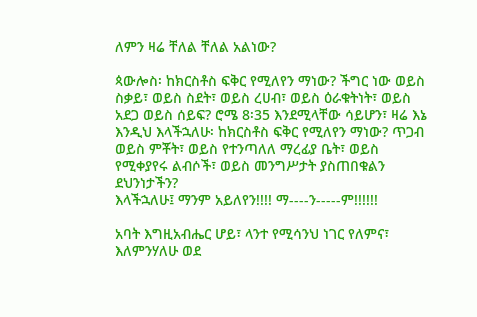ለምን ዛሬ ቸለል ቸለል አልነው?

ጳውሎስ፡ ከክርስቶስ ፍቅር የሚለየን ማነው? ችግር ነው ወይስ ስቃይ፣ ወይስ ስደት፣ ወይስ ረሀብ፣ ወይስ ዕራቁትነት፣ ወይስ አደጋ ወይስ ሰይፍ? ሮሜ 8፡35 እንደሚላቸው ሳይሆን፣ ዛሬ እኔ እንዲህ እላችኋለሁ፡ ከክርስቶስ ፍቅር የሚለየን ማነው? ጥጋብ ወይስ ምቾት፣ ወይስ የተንጣለለ ማረፊያ ቤት፣ ወይስ የሚቀያየሩ ልብሶች፣ ወይስ መንግሥታት ያስጠበቁልን ደህንነታችን?
እላችኋለሁ፤ ማንም አይለየን!!!! ማ----ን-----ም!!!!!!

አባት እግዚአብሔር ሆይ፣ ላንተ የሚሳንህ ነገር የለምና፣ እለምንሃለሁ ወደ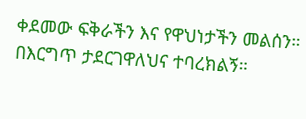ቀደመው ፍቅራችን እና የዋህነታችን መልሰን። በእርግጥ ታደርገዋለህና ተባረክልኝ።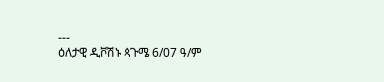---
ዕለታዊ ዲቮሽኑ ጳጉሜ 6/07 ዓ/ም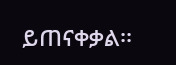ይጠናቀቃል፡፡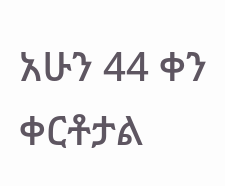አሁን 44 ቀን ቀርቶታል